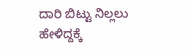ದಾರಿ ಬಿಟ್ಟು ನಿಲ್ಲಲು ಹೇಳಿದ್ದಕ್ಕೆ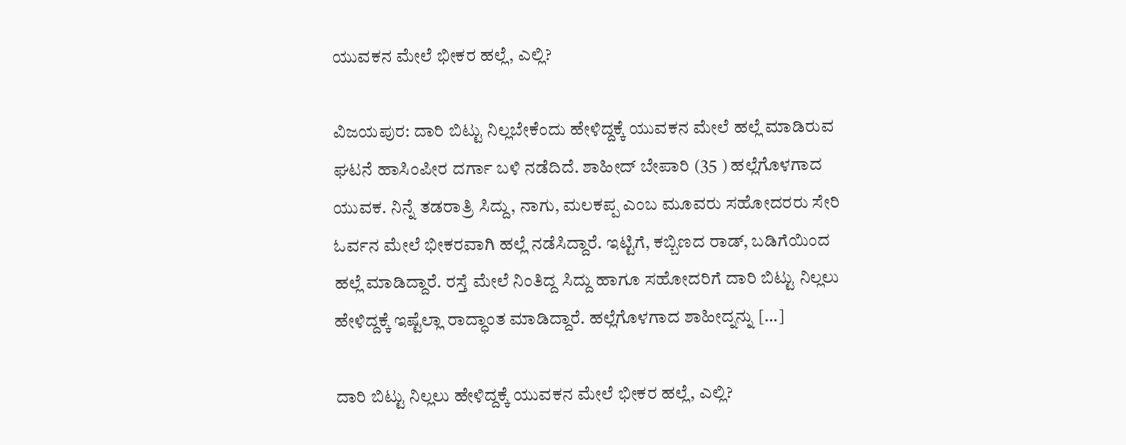ಯುವಕನ ಮೇಲೆ ಭೀಕರ ಹಲ್ಲೆ, ಎಲ್ಲಿ?

ವಿಜಯಪುರ: ದಾರಿ ಬಿಟ್ಟು ನಿಲ್ಲಬೇಕೆಂದು ಹೇಳಿದ್ದಕ್ಕೆ ಯುವಕನ ಮೇಲೆ ಹಲ್ಲೆ ಮಾಡಿರುವ ಘಟನೆ ಹಾಸಿಂಪೀರ ದರ್ಗಾ ಬಳಿ ನಡೆದಿದೆ. ಶಾಹೀದ್ ಬೇಪಾರಿ (35 ) ಹಲ್ಲೆಗೊಳಗಾದ ಯುವಕ. ನಿನ್ನೆ ತಡರಾತ್ರಿ ಸಿದ್ದು, ನಾಗು, ಮಲಕಪ್ಪ ಎಂಬ ಮೂವರು ಸಹೋದರರು ಸೇರಿ ಓರ್ವನ ಮೇಲೆ ಭೀಕರವಾಗಿ ಹಲ್ಲೆ ನಡೆಸಿದ್ದಾರೆ. ಇಟ್ಟಿಗೆ, ಕಬ್ಬಿಣದ ರಾಡ್, ಬಡಿಗೆಯಿಂದ ಹಲ್ಲೆ ಮಾಡಿದ್ದಾರೆ. ರಸ್ತೆ ಮೇಲೆ ನಿಂತಿದ್ದ ಸಿದ್ದು ಹಾಗೂ ಸಹೋದರಿಗೆ ದಾರಿ ಬಿಟ್ಟು ನಿಲ್ಲಲು ಹೇಳಿದ್ದಕ್ಕೆ ಇಷ್ಟೆಲ್ಲಾ ರಾದ್ಧಾಂತ ಮಾಡಿದ್ದಾರೆ. ಹಲ್ಲೆಗೊಳಗಾದ ಶಾಹೀದ್ನನ್ನು […]

ದಾರಿ ಬಿಟ್ಟು ನಿಲ್ಲಲು ಹೇಳಿದ್ದಕ್ಕೆ ಯುವಕನ ಮೇಲೆ ಭೀಕರ ಹಲ್ಲೆ, ಎಲ್ಲಿ?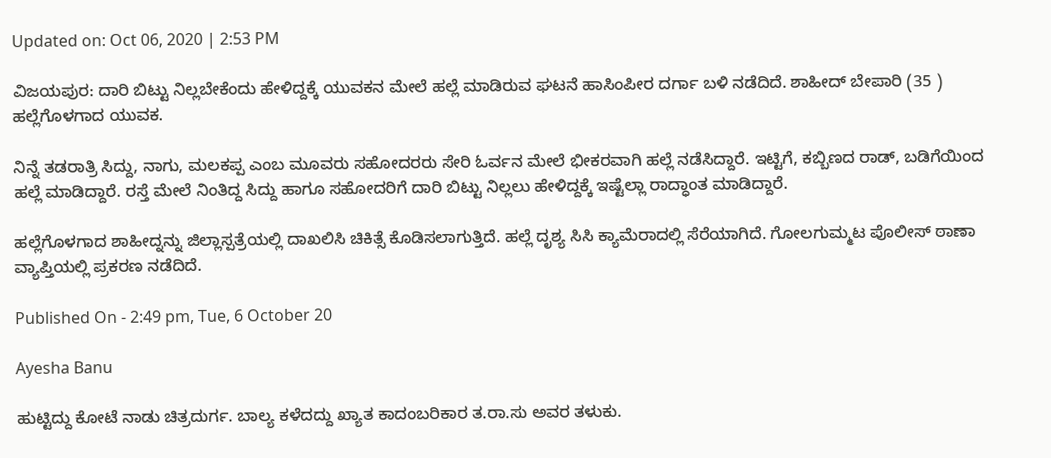Updated on: Oct 06, 2020 | 2:53 PM

ವಿಜಯಪುರ: ದಾರಿ ಬಿಟ್ಟು ನಿಲ್ಲಬೇಕೆಂದು ಹೇಳಿದ್ದಕ್ಕೆ ಯುವಕನ ಮೇಲೆ ಹಲ್ಲೆ ಮಾಡಿರುವ ಘಟನೆ ಹಾಸಿಂಪೀರ ದರ್ಗಾ ಬಳಿ ನಡೆದಿದೆ. ಶಾಹೀದ್ ಬೇಪಾರಿ (35 ) ಹಲ್ಲೆಗೊಳಗಾದ ಯುವಕ.

ನಿನ್ನೆ ತಡರಾತ್ರಿ ಸಿದ್ದು, ನಾಗು, ಮಲಕಪ್ಪ ಎಂಬ ಮೂವರು ಸಹೋದರರು ಸೇರಿ ಓರ್ವನ ಮೇಲೆ ಭೀಕರವಾಗಿ ಹಲ್ಲೆ ನಡೆಸಿದ್ದಾರೆ. ಇಟ್ಟಿಗೆ, ಕಬ್ಬಿಣದ ರಾಡ್, ಬಡಿಗೆಯಿಂದ ಹಲ್ಲೆ ಮಾಡಿದ್ದಾರೆ. ರಸ್ತೆ ಮೇಲೆ ನಿಂತಿದ್ದ ಸಿದ್ದು ಹಾಗೂ ಸಹೋದರಿಗೆ ದಾರಿ ಬಿಟ್ಟು ನಿಲ್ಲಲು ಹೇಳಿದ್ದಕ್ಕೆ ಇಷ್ಟೆಲ್ಲಾ ರಾದ್ಧಾಂತ ಮಾಡಿದ್ದಾರೆ.

ಹಲ್ಲೆಗೊಳಗಾದ ಶಾಹೀದ್ನನ್ನು ಜಿಲ್ಲಾಸ್ಪತ್ರೆಯಲ್ಲಿ ದಾಖಲಿಸಿ ಚಿಕಿತ್ಸೆ ಕೊಡಿಸಲಾಗುತ್ತಿದೆ. ಹಲ್ಲೆ ದೃಶ್ಯ ಸಿಸಿ ಕ್ಯಾಮೆರಾದಲ್ಲಿ ಸೆರೆಯಾಗಿದೆ. ಗೋಲಗುಮ್ಮಟ ಪೊಲೀಸ್ ಠಾಣಾ ವ್ಯಾಪ್ತಿಯಲ್ಲಿ ಪ್ರಕರಣ ನಡೆದಿದೆ.

Published On - 2:49 pm, Tue, 6 October 20

Ayesha Banu

ಹುಟ್ಟಿದ್ದು ಕೋಟೆ ನಾಡು ಚಿತ್ರದುರ್ಗ. ಬಾಲ್ಯ ಕಳೆದದ್ದು ಖ್ಯಾತ ಕಾದಂಬರಿಕಾರ ತ.ರಾ.ಸು ಅವರ ತಳುಕು.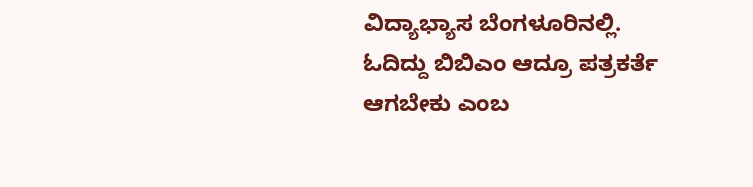ವಿದ್ಯಾಭ್ಯಾಸ ಬೆಂಗಳೂರಿನಲ್ಲಿ. ಓದಿದ್ದು ಬಿಬಿಎಂ ಆದ್ರೂ ಪತ್ರಕರ್ತೆ ಆಗಬೇಕು ಎಂಬ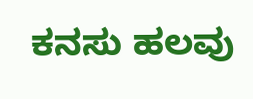ಕನಸು ಹಲವು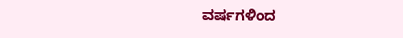ವರ್ಷಗಳಿಂದ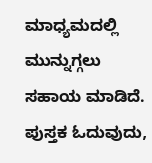ಮಾಧ್ಯಮದಲ್ಲಿ ಮುನ್ನುಗ್ಗಲು ಸಹಾಯ ಮಾಡಿದೆ. ಪುಸ್ತಕ ಓದುವುದು,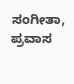ಸಂಗೀತಾ, ಪ್ರವಾಸ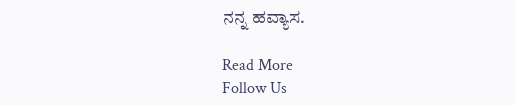ನನ್ನ ಹವ್ಯಾಸ.

Read More
Follow Us